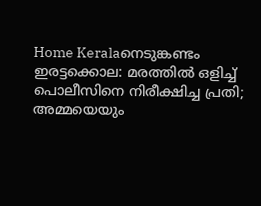Home Keralaനെടുങ്കണ്ടം ഇരട്ടക്കൊല: മരത്തിൽ ഒളിച്ച് പൊലീസിനെ നിരീക്ഷിച്ച പ്രതി; അമ്മയെയും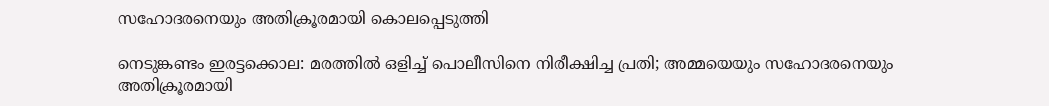സഹോദരനെയും അതിക്രൂരമായി കൊലപ്പെടുത്തി

നെടുങ്കണ്ടം ഇരട്ടക്കൊല: മരത്തിൽ ഒളിച്ച് പൊലീസിനെ നിരീക്ഷിച്ച പ്രതി; അമ്മയെയും സഹോദരനെയും അതിക്രൂരമായി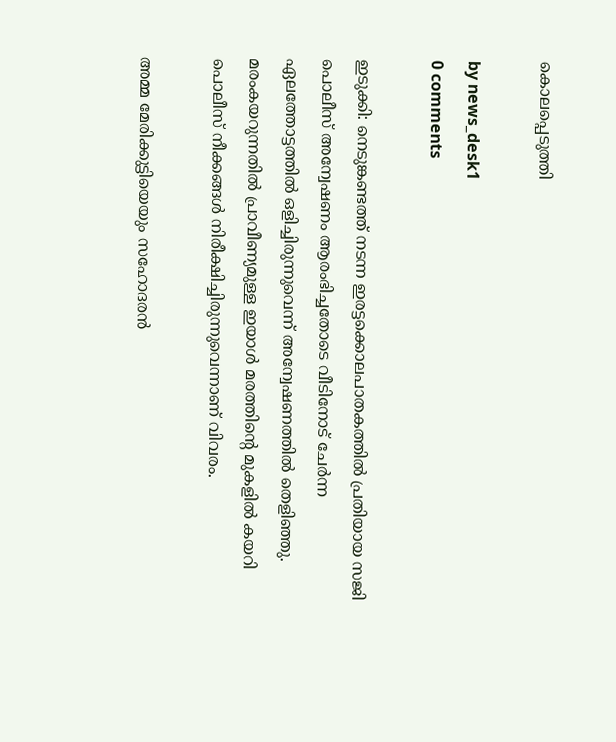കൊലപ്പെടുത്തി

by news_desk1
0 comments

ഇടുക്കി: നെടുങ്കണ്ടത്ത് നടന്ന ഇരട്ടക്കൊലപാതകത്തിൽ പ്രതിയായ സജി പൊലീസ് അന്വേഷണം ആരംഭിച്ചതോടെ വീടിനോട് ചേർന്ന ഏലത്തോട്ടത്തിൽ ഒളിച്ചിരുന്നുവെന്ന് അന്വേഷണത്തിൽ തെളിഞ്ഞു. മരംകയറുന്നതിൽ പ്രാവീണ്യമുള്ള ഇയാൾ മരത്തിന്റെ മുകളിൽ കയറി പൊലീസ് നീക്കങ്ങൾ നിരീക്ഷിച്ചിരുന്നുവെന്നാണ് വിവരം.

അമ്മ മേരിക്കുട്ടിയെയും സഹോദരൻ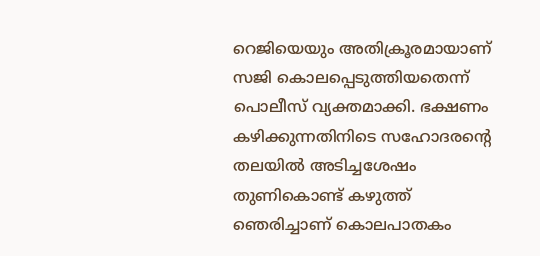റെജിയെയും അതിക്രൂരമായാണ് സജി കൊലപ്പെടുത്തിയതെന്ന് പൊലീസ് വ്യക്തമാക്കി. ഭക്ഷണം കഴിക്കുന്നതിനിടെ സഹോദരന്റെ തലയിൽ അടിച്ചശേഷം തുണികൊണ്ട് കഴുത്ത് ഞെരിച്ചാണ് കൊലപാതകം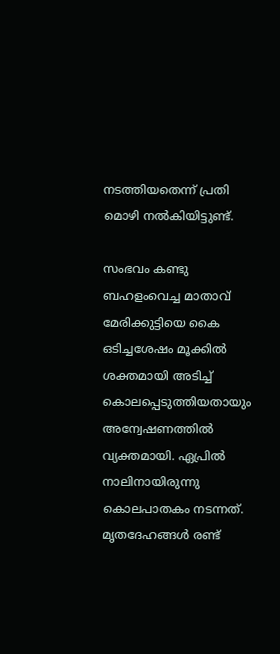നടത്തിയതെന്ന് പ്രതി മൊഴി നൽകിയിട്ടുണ്ട്.

സംഭവം കണ്ടു ബഹളംവെച്ച മാതാവ് മേരിക്കുട്ടിയെ കൈ ഒടിച്ചശേഷം മൂക്കിൽ ശക്തമായി അടിച്ച് കൊലപ്പെടുത്തിയതായും അന്വേഷണത്തിൽ വ്യക്തമായി. ഏപ്രിൽ നാലിനായിരുന്നു കൊലപാതകം നടന്നത്. മൃതദേഹങ്ങൾ രണ്ട്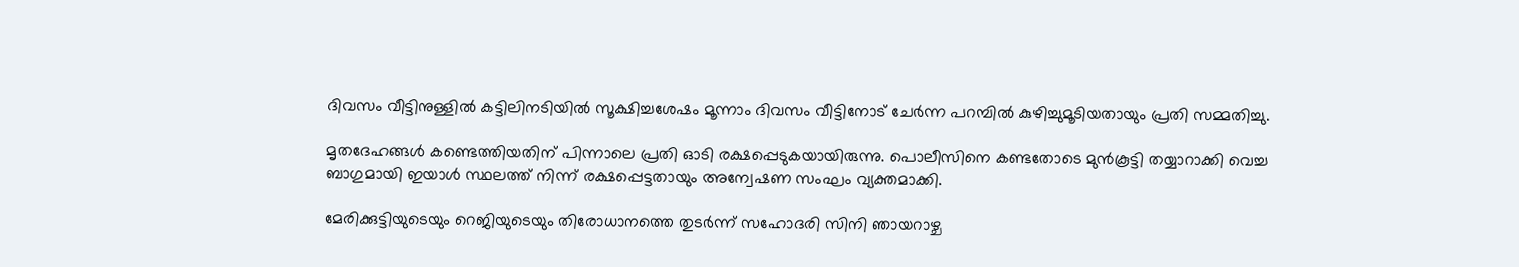ദിവസം വീട്ടിനുള്ളിൽ കട്ടിലിനടിയിൽ സൂക്ഷിച്ചശേഷം മൂന്നാം ദിവസം വീട്ടിനോട് ചേർന്ന പറമ്പിൽ കുഴിച്ചുമൂടിയതായും പ്രതി സമ്മതിച്ചു.

മൃതദേഹങ്ങൾ കണ്ടെത്തിയതിന് പിന്നാലെ പ്രതി ഓടി രക്ഷപ്പെടുകയായിരുന്നു. പൊലീസിനെ കണ്ടതോടെ മുൻകൂട്ടി തയ്യാറാക്കി വെച്ച ബാഗുമായി ഇയാൾ സ്ഥലത്ത് നിന്ന് രക്ഷപ്പെട്ടതായും അന്വേഷണ സംഘം വ്യക്തമാക്കി.

മേരിക്കുട്ടിയുടെയും റെജിയുടെയും തിരോധാനത്തെ തുടർന്ന് സഹോദരി സിനി ഞായറാഴ്ച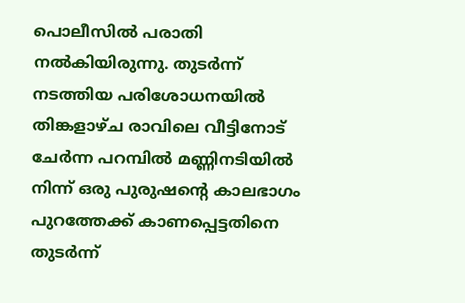പൊലീസിൽ പരാതി നൽകിയിരുന്നു. തുടര്‍ന്ന് നടത്തിയ പരിശോധനയിൽ തിങ്കളാഴ്ച രാവിലെ വീട്ടിനോട് ചേർന്ന പറമ്പിൽ മണ്ണിനടിയിൽ നിന്ന് ഒരു പുരുഷന്റെ കാലഭാഗം പുറത്തേക്ക് കാണപ്പെട്ടതിനെ തുടർന്ന്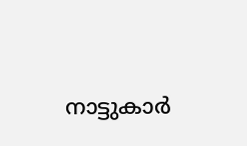നാട്ടുകാർ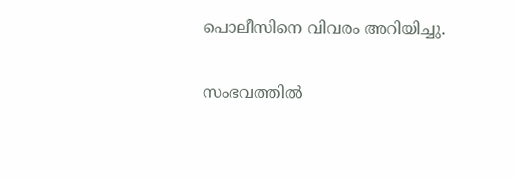പൊലീസിനെ വിവരം അറിയിച്ചു.

സംഭവത്തിൽ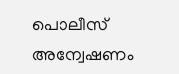പൊലീസ് അന്വേഷണം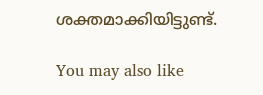ശക്തമാക്കിയിട്ടുണ്ട്.

You may also like